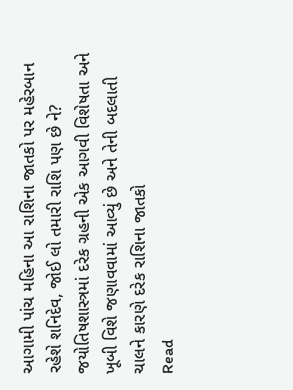આગામી પાંચ મહિના આ રાશિના જાતકો પર મહેરબાન રહેશે શનિદેવ, જોઈ લો તમારી રાશિ પણ છે ને?
જયોતિષશાસ્ત્રમાં દરેક ગ્રહની એક આગવી વિશેષતા અને ખૂબી વિશે જણાવવામાં આવ્યું છે અને તેની બદલાતી ચાલને કારણે દરેક રાશિના જાતકો
Read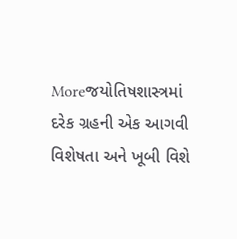Moreજયોતિષશાસ્ત્રમાં દરેક ગ્રહની એક આગવી વિશેષતા અને ખૂબી વિશે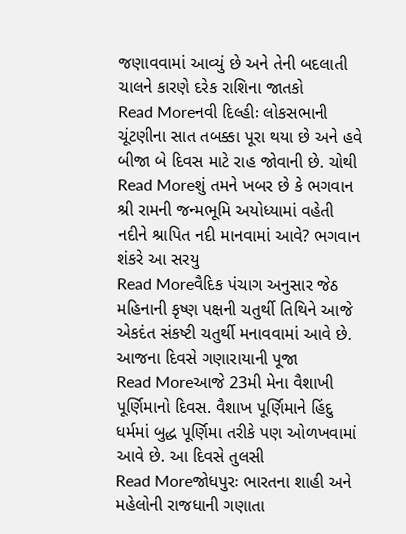જણાવવામાં આવ્યું છે અને તેની બદલાતી ચાલને કારણે દરેક રાશિના જાતકો
Read Moreનવી દિલ્હીઃ લોકસભાની ચૂંટણીના સાત તબક્કા પૂરા થયા છે અને હવે બીજા બે દિવસ માટે રાહ જોવાની છે. ચોથી
Read Moreશું તમને ખબર છે કે ભગવાન શ્રી રામની જન્મભૂમિ અયોધ્યામાં વહેતી નદીને શ્રાપિત નદી માનવામાં આવે? ભગવાન શંકરે આ સરયુ
Read Moreવૈદિક પંચાગ અનુસાર જેઠ મહિનાની કૃષ્ણ પક્ષની ચતુર્થી તિથિને આજે એકદંત સંકષ્ટી ચતુર્થી મનાવવામાં આવે છે. આજના દિવસે ગણારાયાની પૂજા
Read Moreઆજે 23મી મેના વૈશાખી પૂર્ણિમાનો દિવસ. વૈશાખ પૂર્ણિમાને હિંદુ ધર્મમાં બુદ્ધ પૂર્ણિમા તરીકે પણ ઓળખવામાં આવે છે. આ દિવસે તુલસી
Read Moreજોધપુરઃ ભારતના શાહી અને મહેલોની રાજધાની ગણાતા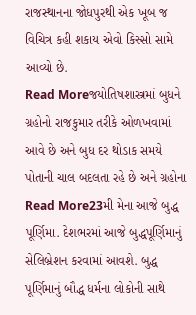રાજસ્થાનના જોધપુરથી એક ખૂબ જ વિચિત્ર કહી શકાય એવો કિસ્સો સામે આવ્યો છે.
Read Moreજયોતિષશાસ્ત્રમાં બુધને ગ્રહોનો રાજકુમાર તરીકે ઓળખવામાં આવે છે અને બુધ દર થોડાક સમયે પોતાની ચાલ બદલતા રહે છે અને ગ્રહોના
Read More23મી મેના આજે બુદ્ધ પૂર્ણિમા. દેશભરમાં આજે બુદ્ધપૂર્ણિમાનું સેલિબ્રેશન કરવામાં આવશે. બુદ્ધ પૂર્ણિમાનું બૌદ્ધ ધર્મના લોકોની સાથે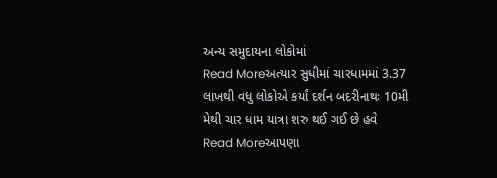અન્ય સમુદાયના લોકોમાં
Read Moreઅત્યાર સુધીમાં ચારધામમાં 3.37 લાખથી વધુ લોકોએ કર્યાં દર્શન બદરીનાથઃ 10મી મેથી ચાર ધામ યાત્રા શરુ થઈ ગઈ છે હવે
Read Moreઆપણા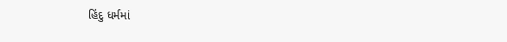હિંદુ ધર્મમાં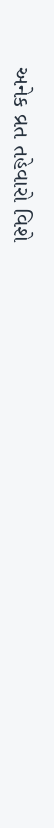અનેક વ્રત તહેવારો વિશે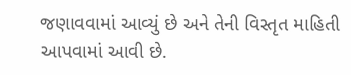જણાવવામાં આવ્યું છે અને તેની વિસ્તૃત માહિતી આપવામાં આવી છે.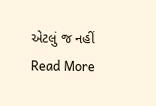એટલું જ નહીં
Read More